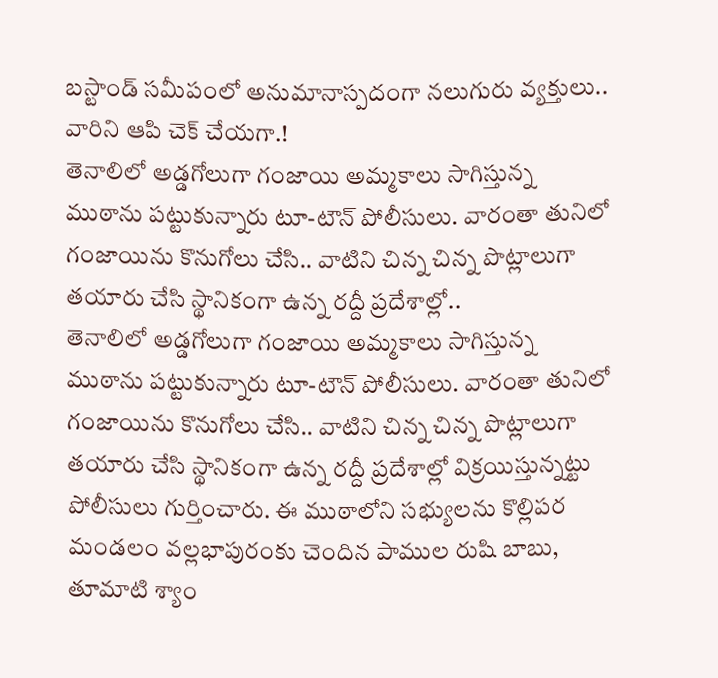బస్టాండ్ సమీపంలో అనుమానాస్పదంగా నలుగురు వ్యక్తులు.. వారిని ఆపి చెక్ చేయగా.!
తెనాలిలో అడ్డగోలుగా గంజాయి అమ్మకాలు సాగిస్తున్న ముఠాను పట్టుకున్నారు టూ-టౌన్ పోలీసులు. వారంతా తునిలో గంజాయిను కొనుగోలు చేసి.. వాటిని చిన్న చిన్న పొట్లాలుగా తయారు చేసి స్థానికంగా ఉన్న రద్దీ ప్రదేశాల్లో..
తెనాలిలో అడ్డగోలుగా గంజాయి అమ్మకాలు సాగిస్తున్న ముఠాను పట్టుకున్నారు టూ-టౌన్ పోలీసులు. వారంతా తునిలో గంజాయిను కొనుగోలు చేసి.. వాటిని చిన్న చిన్న పొట్లాలుగా తయారు చేసి స్థానికంగా ఉన్న రద్దీ ప్రదేశాల్లో విక్రయిస్తున్నట్టు పోలీసులు గుర్తించారు. ఈ ముఠాలోని సభ్యులను కొల్లిపర మండలం వల్లభాపురంకు చెందిన పాముల రుషి బాబు, తూమాటి శ్యాం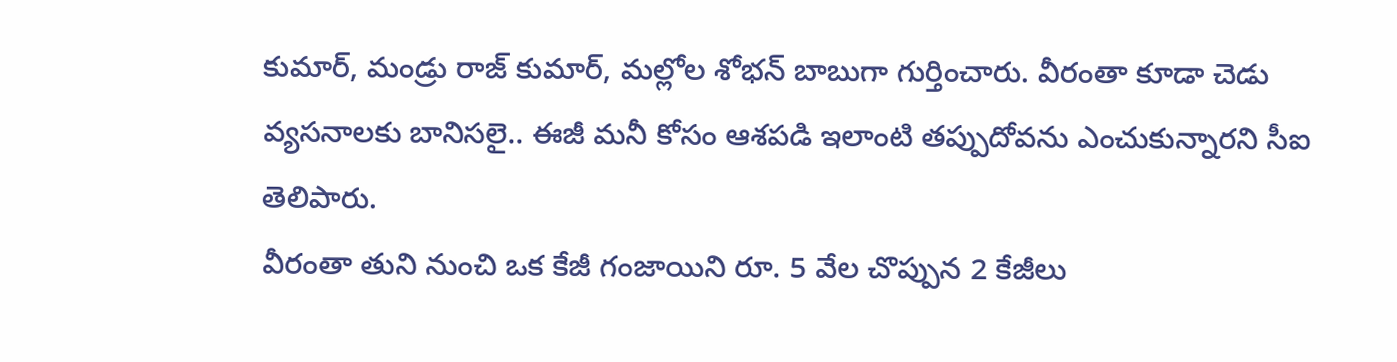కుమార్, మండ్రు రాజ్ కుమార్, మల్లోల శోభన్ బాబుగా గుర్తించారు. వీరంతా కూడా చెడు వ్యసనాలకు బానిసలై.. ఈజీ మనీ కోసం ఆశపడి ఇలాంటి తప్పుదోవను ఎంచుకున్నారని సీఐ తెలిపారు.
వీరంతా తుని నుంచి ఒక కేజీ గంజాయిని రూ. 5 వేల చొప్పున 2 కేజీలు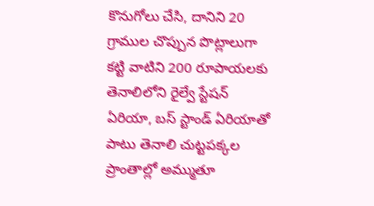కొనుగోలు చేసి, దానిని 20 గ్రాముల చొప్పున పొట్లాలుగా కట్టి వాటిని 200 రూపాయలకు తెనాలిలోని రైల్వే స్టేషన్ ఏరియా, బస్ స్టాండ్ ఏరియాతో పాటు తెనాలి చుట్టపక్కల ప్రాంతాల్లో అమ్ముతూ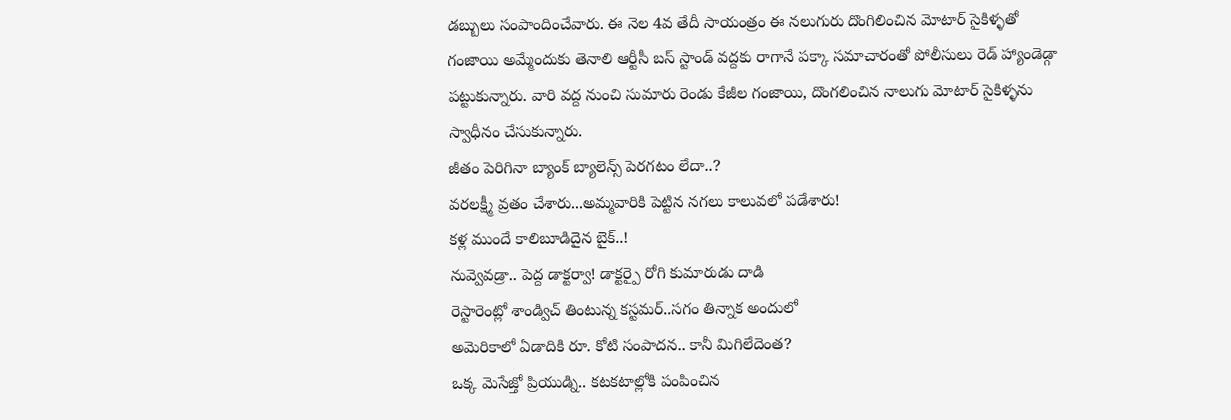డబ్బులు సంపాందించేవారు. ఈ నెల 4వ తేదీ సాయంత్రం ఈ నలుగురు దొంగిలించిన మోటార్ సైకిళ్ళతో గంజాయి అమ్మేందుకు తెనాలి ఆర్టీసీ బస్ స్టాండ్ వద్దకు రాగానే పక్కా సమాచారంతో పోలీసులు రెడ్ హ్యాండెడ్గా పట్టుకున్నారు. వారి వద్ద నుంచి సుమారు రెండు కేజీల గంజాయి, దొంగలించిన నాలుగు మోటార్ సైకిళ్ళను స్వాధీనం చేసుకున్నారు.
జీతం పెరిగినా బ్యాంక్ బ్యాలెన్స్ పెరగటం లేదా..?
వరలక్ష్మీ వ్రతం చేశారు...అమ్మవారికి పెట్టిన నగలు కాలువలో పడేశారు!
కళ్ల ముందే కాలిబూడిదైన బైక్..!
నువ్వెవడ్రా.. పెద్ద డాక్టర్వా! డాక్టర్పై రోగి కుమారుడు దాడి
రెస్టారెంట్లో శాండ్విచ్ తింటున్న కస్టమర్..సగం తిన్నాక అందులో
అమెరికాలో ఏడాదికి రూ. కోటి సంపాదన.. కానీ మిగిలేదెంత?
ఒక్క మెసేజ్తో ప్రియుడ్ని.. కటకటాల్లోకి పంపించిన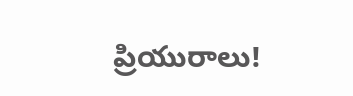ప్రియురాలు!